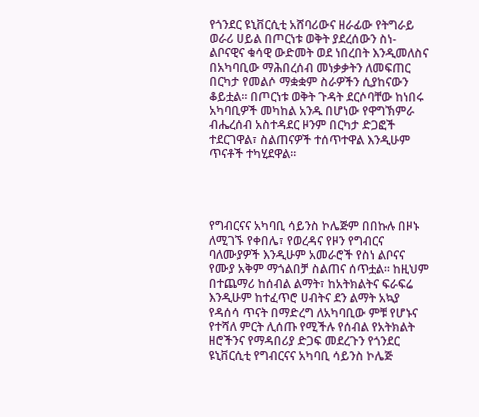የጎንደር ዩኒቨርሲቲ አሸባሪውና ዘራፊው የትግራይ ወራሪ ሀይል በጦርነቱ ወቅት ያደረሰውን ስነ-ልቦናዊና ቁሳዊ ውድመት ወደ ነበረበት እንዲመለስና በአካባቢው ማሕበረሰብ መነቃቃትን ለመፍጠር በርካታ የመልሶ ማቋቋም ስራዎችን ሲያከናውን ቆይቷል፡፡ በጦርነቱ ወቅት ጉዳት ደርሶባቸው ከነበሩ አካባቢዎች መካከል አንዱ በሆነው የዋግኽምራ ብሔረሰብ አስተዳደር ዞንም በርካታ ድጋፎች ተደርገዋል፣ ስልጠናዎች ተሰጥተዋል እንዲሁም ጥናቶች ተካሂደዋል፡፡




የግብርናና አካባቢ ሳይንስ ኮሌጅም በበኩሉ በዞኑ ለሚገኙ የቀበሌ፣ የወረዳና የዞን የግብርና ባለሙያዎች እንዲሁም አመራሮች የስነ ልቦናና የሙያ አቅም ማጎልበቻ ስልጠና ሰጥቷል፡፡ ከዚህም በተጨማሪ ከሰብል ልማት፣ ከአትክልትና ፍራፍሬ እንዲሁም ከተፈጥሮ ሀብትና ደን ልማት አኳያ የዳሰሳ ጥናት በማድረግ ለአካባቢው ምቹ የሆኑና የተሻለ ምርት ሊሰጡ የሚችሉ የሰብል የአትክልት ዘሮችንና የማዳበሪያ ድጋፍ መደረጉን የጎንደር ዩኒቨርሲቲ የግብርናና አካባቢ ሳይንስ ኮሌጅ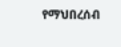የማህበረሰብ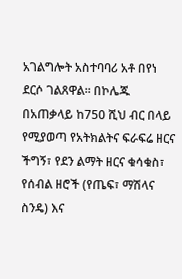አገልግሎት አስተባባሪ አቶ በየነ ደርሶ ገልጸዋል፡፡ በኮሌጁ በአጠቃላይ ከ750 ሺህ ብር በላይ የሚያወጣ የአትክልትና ፍራፍሬ ዘርና ችግኝ፣ የደን ልማት ዘርና ቁሳቁስ፣ የሰብል ዘሮች (የጤፍ፣ ማሽላና ስንዴ) እና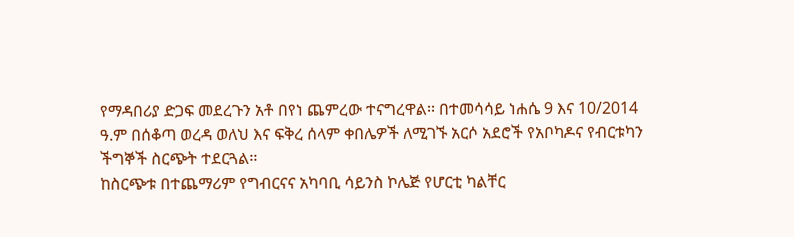የማዳበሪያ ድጋፍ መደረጉን አቶ በየነ ጨምረው ተናግረዋል፡፡ በተመሳሳይ ነሐሴ 9 እና 10/2014 ዓ.ም በሰቆጣ ወረዳ ወለህ እና ፍቅረ ሰላም ቀበሌዎች ለሚገኙ አርሶ አደሮች የአቦካዶና የብርቱካን ችግኞች ስርጭት ተደርጓል፡፡
ከስርጭቱ በተጨማሪም የግብርናና አካባቢ ሳይንስ ኮሌጅ የሆርቲ ካልቸር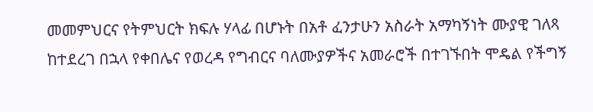መመምህርና የትምህርት ክፍሉ ሃላፊ በሆኑት በአቶ ፈንታሁን አስራት አማካኝነት ሙያዊ ገለጻ ከተደረገ በኋላ የቀበሌና የወረዳ የግብርና ባለሙያዎችና አመራሮች በተገኙበት ሞዴል የችግኝ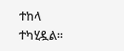ተከላ ተካሂዷል፡፡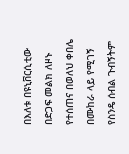በእለቱ በዩኒቨርሲቲው በድጋፍ መልክ ለዞኑ የተሰጠና በወለህ ቀበሌ በሙከራ ላይ የሚገኝ የስንዴ ሰብል ጉብኝትም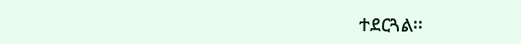ተደርጓል፡፡